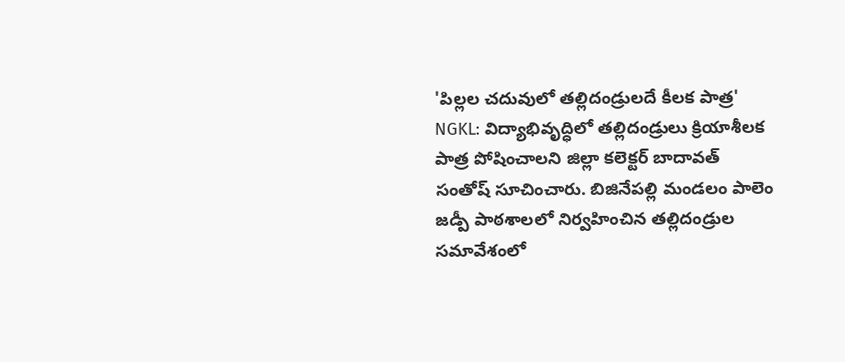'పిల్లల చదువులో తల్లిదండ్రులదే కీలక పాత్ర'
NGKL: విద్యాభివృద్ధిలో తల్లిదండ్రులు క్రియాశీలక పాత్ర పోషించాలని జిల్లా కలెక్టర్ బాదావత్ సంతోష్ సూచించారు. బిజినేపల్లి మండలం పాలెం జడ్పీ పాఠశాలలో నిర్వహించిన తల్లిదండ్రుల సమావేశంలో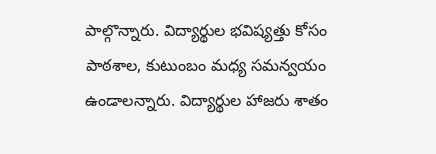పాల్గొన్నారు. విద్యార్థుల భవిష్యత్తు కోసం పాఠశాల, కుటుంబం మధ్య సమన్వయం ఉండాలన్నారు. విద్యార్థుల హాజరు శాతం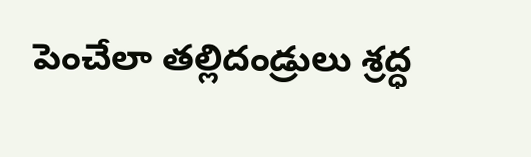పెంచేలా తల్లిదండ్రులు శ్రద్ధ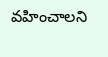వహించాలని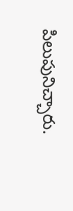పిలుపునిచ్చారు.